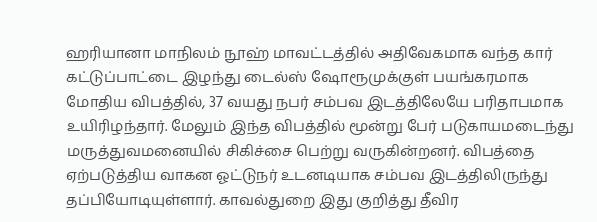ஹரியானா மாநிலம் நூஹ் மாவட்டத்தில் அதிவேகமாக வந்த கார் கட்டுப்பாட்டை இழந்து டைல்ஸ் ஷோரூமுக்குள் பயங்கரமாக மோதிய விபத்தில், 37 வயது நபர் சம்பவ இடத்திலேயே பரிதாபமாக உயிரிழந்தார். மேலும் இந்த விபத்தில் மூன்று பேர் படுகாயமடைந்து மருத்துவமனையில் சிகிச்சை பெற்று வருகின்றனர். விபத்தை ஏற்படுத்திய வாகன ஓட்டுநர் உடனடியாக சம்பவ இடத்திலிருந்து தப்பியோடியுள்ளார். காவல்துறை இது குறித்து தீவிர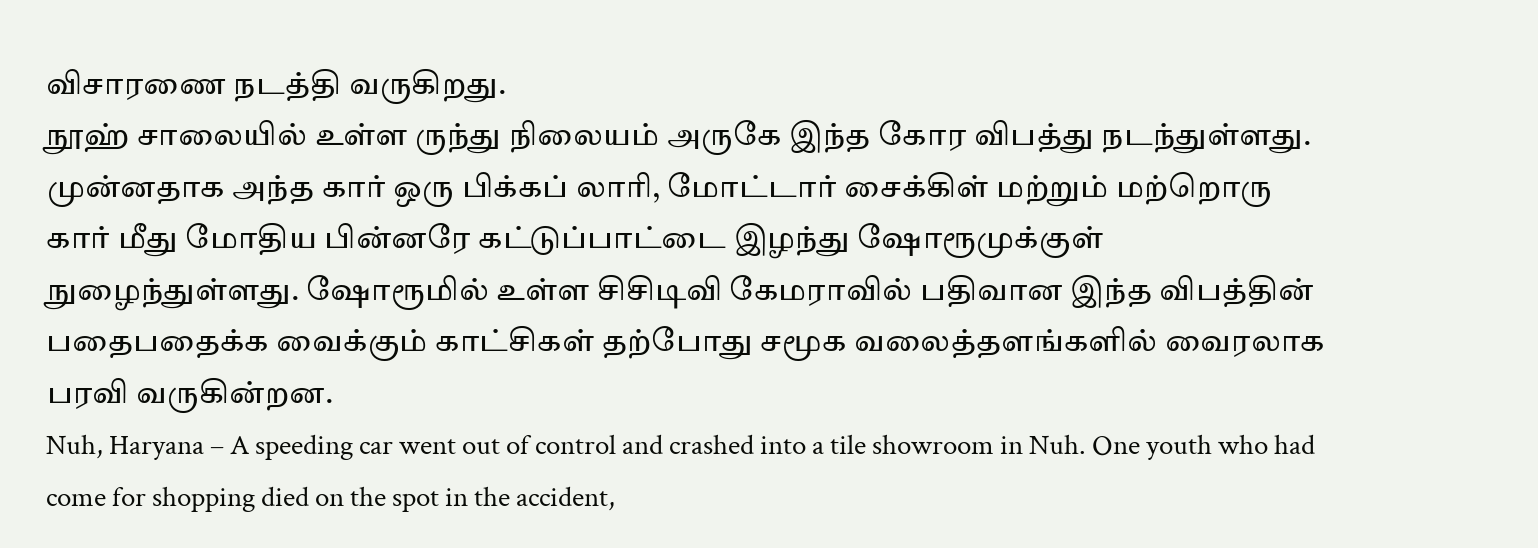விசாரணை நடத்தி வருகிறது.
நூஹ் சாலையில் உள்ள ருந்து நிலையம் அருகே இந்த கோர விபத்து நடந்துள்ளது. முன்னதாக அந்த கார் ஒரு பிக்கப் லாரி, மோட்டார் சைக்கிள் மற்றும் மற்றொரு கார் மீது மோதிய பின்னரே கட்டுப்பாட்டை இழந்து ஷோரூமுக்குள் நுழைந்துள்ளது. ஷோரூமில் உள்ள சிசிடிவி கேமராவில் பதிவான இந்த விபத்தின் பதைபதைக்க வைக்கும் காட்சிகள் தற்போது சமூக வலைத்தளங்களில் வைரலாக பரவி வருகின்றன.
Nuh, Haryana – A speeding car went out of control and crashed into a tile showroom in Nuh. One youth who had come for shopping died on the spot in the accident,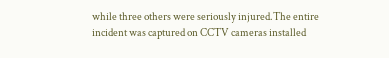while three others were seriously injured.The entire incident was captured on CCTV cameras installed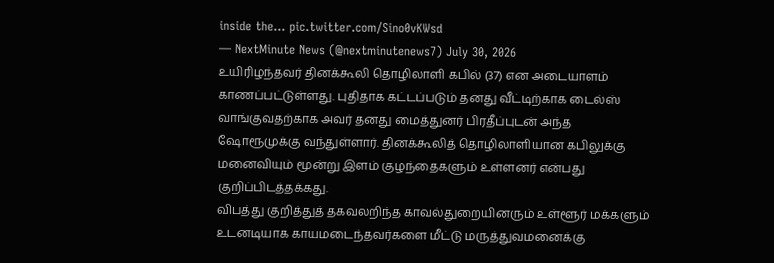inside the… pic.twitter.com/Sino0vKWsd
— NextMinute News (@nextminutenews7) July 30, 2026
உயிரிழந்தவர் தினக்கூலி தொழிலாளி கபில் (37) என அடையாளம் காணப்பட்டுள்ளது. புதிதாக கட்டப்படும் தனது வீட்டிற்காக டைல்ஸ் வாங்குவதற்காக அவர் தனது மைத்துனர் பிரதீப்புடன் அந்த ஷோரூமுக்கு வந்துள்ளார். தினக்கூலித் தொழிலாளியான கபிலுக்கு மனைவியும் மூன்று இளம் குழந்தைகளும் உள்ளனர் என்பது குறிப்பிடத்தக்கது.
விபத்து குறித்துத் தகவலறிந்த காவல்துறையினரும் உள்ளூர் மக்களும் உடனடியாக காயமடைந்தவர்களை மீட்டு மருத்துவமனைக்கு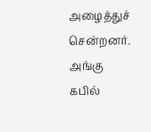அழைத்துச் சென்றனர். அங்கு கபில்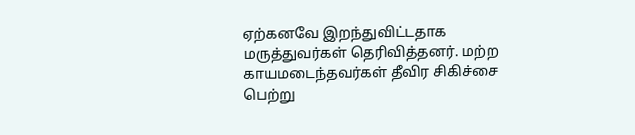ஏற்கனவே இறந்துவிட்டதாக மருத்துவர்கள் தெரிவித்தனர். மற்ற காயமடைந்தவர்கள் தீவிர சிகிச்சை பெற்று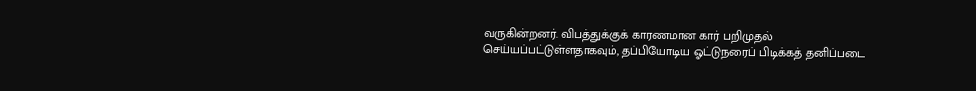வருகின்றனர். விபத்துக்குக் காரணமான கார் பறிமுதல் செய்யப்பட்டுள்ளதாகவும், தப்பியோடிய ஓட்டுநரைப் பிடிக்கத் தனிப்படை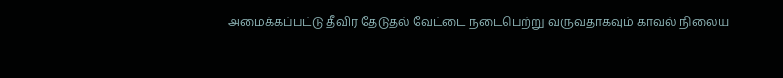அமைக்கப்பட்டு தீவிர தேடுதல் வேட்டை நடைபெற்று வருவதாகவும் காவல் நிலைய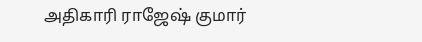அதிகாரி ராஜேஷ் குமார்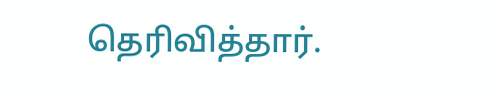தெரிவித்தார்.